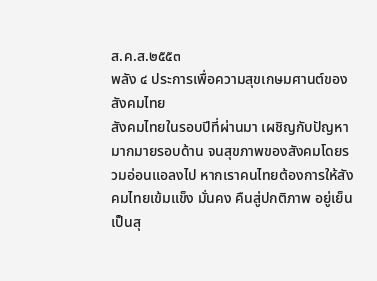ส.ค.ส.๒๕๕๓
พลัง ๔ ประการเพื่อความสุขเกษมศานต์ของสังคมไทย
สังคมไทยในรอบปีที่ผ่านมา เผชิญกับปัญหามากมายรอบด้าน จนสุขภาพของสังคมโดยรวมอ่อนแอลงไป หากเราคนไทยต้องการให้สังคมไทยเข้มแข็ง มั่นคง คืนสู่ปกติภาพ อยู่เย็นเป็นสุ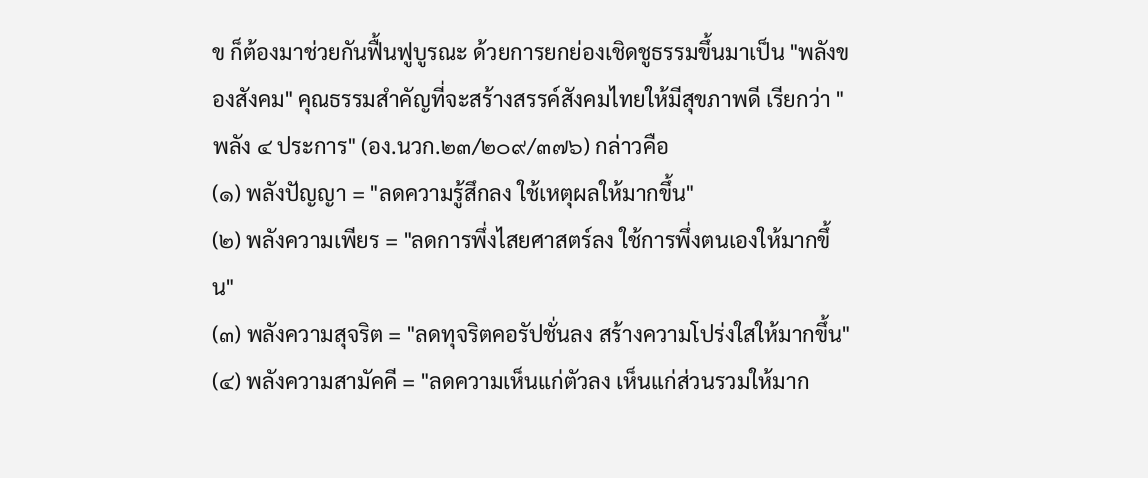ข ก็ต้องมาช่วยกันฟื้นฟูบูรณะ ด้วยการยกย่องเชิดชูธรรมขึ้นมาเป็น "พลังของสังคม" คุณธรรมสำคัญที่จะสร้างสรรค์สังคมไทยให้มีสุขภาพดี เรียกว่า "พลัง ๔ ประการ" (อง.นวก.๒๓/๒๐๙/๓๗๖) กล่าวคือ
(๑) พลังปัญญา = "ลดความรู้สึกลง ใช้เหตุผลให้มากขึ้น"
(๒) พลังความเพียร = "ลดการพึ่งไสยศาสตร์ลง ใช้การพึ่งตนเองให้มากขึ้น"
(๓) พลังความสุจริต = "ลดทุจริตคอรัปชั่นลง สร้างความโปร่งใสให้มากขึ้น"
(๔) พลังความสามัคคี = "ลดความเห็นแก่ตัวลง เห็นแก่ส่วนรวมให้มาก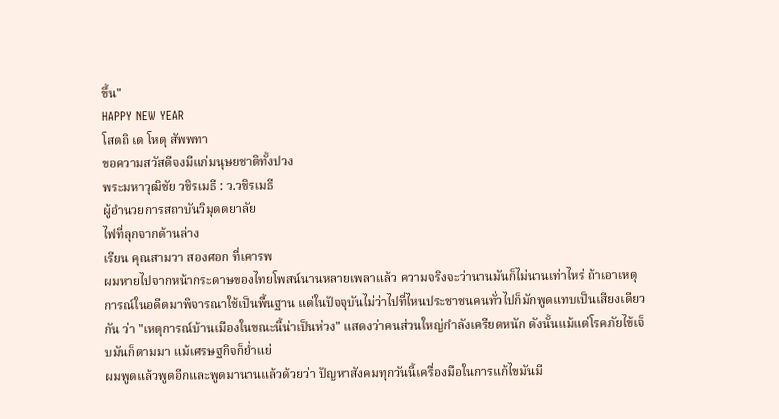ขึ้น"
HAPPY NEW YEAR
โสตถิ เต โหตุ สัพพทา
ขอความสวัสดีจงมีแก่มนุษยชาติทั้งปวง
พระมหาวุฒิชัย วชิรเมธี : ว.วชิรเมธี
ผู้อำนวยการสถาบันวิมุตตยาลัย
ไฟที่ลุกจากด้านล่าง
เรียน คุณสามวา สองศอก ที่เคารพ
ผมหายไปจากหน้ากระดาษของไทยโพสน์นานหลายเพลาแล้ว ความจริงจะว่านานมันก็ไม่นานเท่าไหร่ ถ้าเอาเหตุการณ์ในอดีตมาพิจารณาใช้เป็นพื้นฐาน แต่ในปัจจุบันไม่ว่าไปที่ไหนประชาชนคนทั่วไปก็มักพูดแทบเป็นเสียงเดียวกัน ว่า "เหตุการณ์บ้านเมืองในขณะนี้น่าเป็นห่วง" แสดงว่าคนส่วนใหญ่กำลังเครียดหนัก ดังนั้นแม้แต่โรคภัยไข้เจ็บมันก็ตามมา แม้เศรษฐกิจก็ย่ำแย่
ผมพูดแล้วพูดอีกและพูดมานานแล้วด้วยว่า ปัญหาสังคมทุกวันนี้เครื่องมือในการแก้ไขมันมี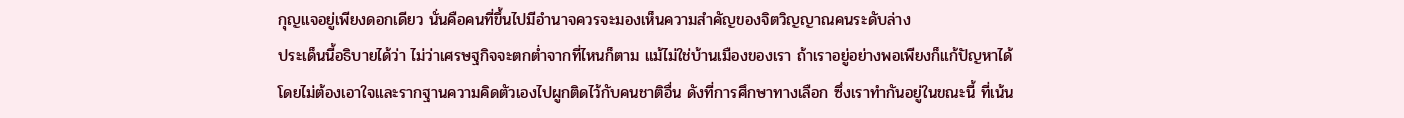กุญแจอยู่เพียงดอกเดียว นั่นคือคนที่ขึ้นไปมีอำนาจควรจะมองเห็นความสำคัญของจิตวิญญาณคนระดับล่าง
ประเด็นนี้อธิบายได้ว่า ไม่ว่าเศรษฐกิจจะตกต่ำจากที่ไหนก็ตาม แม้ไม่ใช่บ้านเมืองของเรา ถ้าเราอยู่อย่างพอเพียงก็แก้ปัญหาได้ โดยไม่ต้องเอาใจและรากฐานความคิดตัวเองไปผูกติดไว้กับคนชาติอื่น ดังที่การศึกษาทางเลือก ซึ่งเราทำกันอยู่ในขณะนี้ ที่เน้น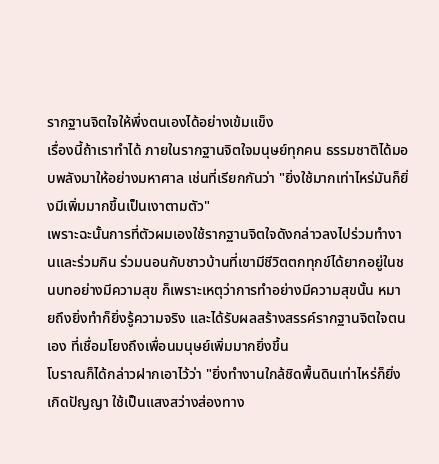รากฐานจิตใจให้พึ่งตนเองได้อย่างเข้มแข็ง
เรื่องนี้ถ้าเราทำได้ ภายในรากฐานจิตใจมนุษย์ทุกคน ธรรมชาติได้มอบพลังมาให้อย่างมหาศาล เช่นที่เรียกกันว่า "ยิ่งใช้มากเท่าไหร่มันก็ยิ่งมีเพิ่มมากขึ้นเป็นเงาตามตัว"
เพราะฉะนั้นการที่ตัวผมเองใช้รากฐานจิตใจดังกล่าวลงไปร่วมทำงานและร่วมกิน ร่วมนอนกับชาวบ้านที่เขามีชีวิตตกทุกข์ได้ยากอยู่ในชนบทอย่างมีความสุข ก็เพราะเหตุว่าการทำอย่างมีความสุขนั้น หมายถึงยิ่งทำก็ยิ่งรู้ความจริง และได้รับผลสร้างสรรค์รากฐานจิตใจตนเอง ที่เชื่อมโยงถึงเพื่อนมนุษย์เพิ่มมากยิ่งขึ้น
โบราณก็ได้กล่าวฝากเอาไว้ว่า "ยิ่งทำงานใกล้ชิดพื้นดินเท่าไหร่ก็ยิ่งเกิดปัญญา ใช้เป็นแสงสว่างส่องทาง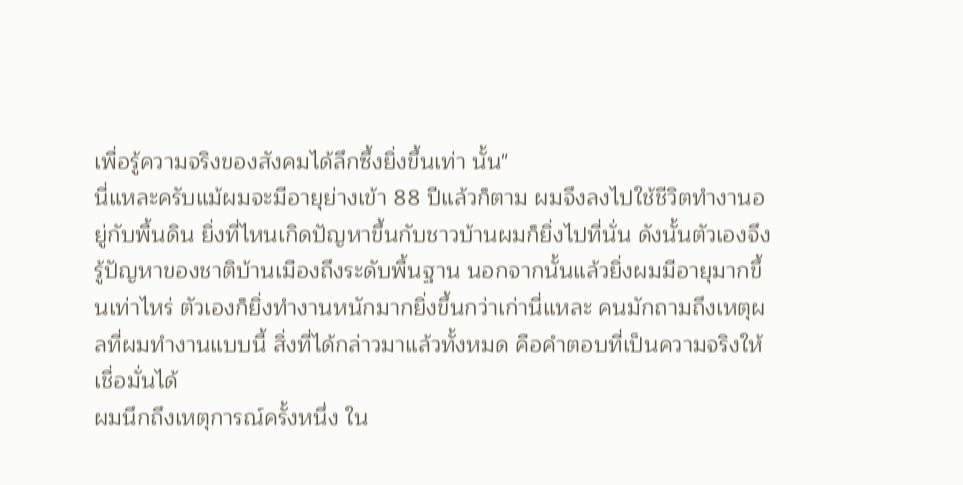เพื่อรู้ความจริงของสังคมได้ลึกซึ้งยิ่งขึ้นเท่า นั้น"
นี่แหละครับแม้ผมจะมีอายุย่างเข้า 88 ปีแล้วก็ตาม ผมจึงลงไปใช้ชีวิตทำงานอยู่กับพื้นดิน ยิ่งที่ไหนเกิดปัญหาขึ้นกับชาวบ้านผมก็ยิ่งไปที่นั่น ดังนั้นตัวเองจึงรู้ปัญหาของชาติบ้านเมืองถึงระดับพื้นฐาน นอกจากนั้นแล้วยิ่งผมมีอายุมากขึ้นเท่าไหร่ ตัวเองก็ยิ่งทำงานหนักมากยิ่งขึ้นกว่าเก่านี่แหละ คนมักถามถึงเหตุผลที่ผมทำงานแบบนี้ สิ่งที่ได้กล่าวมาแล้วทั้งหมด คือคำตอบที่เป็นความจริงให้เชื่อมั่นได้
ผมนึกถึงเหตุการณ์ครั้งหนึ่ง ใน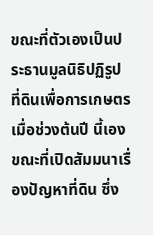ขณะที่ตัวเองเป็นประธานมูลนิธิปฏิรูปที่ดินเพื่อการเกษตรเมื่อช่วงต้นปี นี้เอง ขณะที่เปิดสัมมนาเรื่องปัญหาที่ดิน ซึ่ง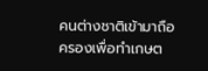คนต่างชาติเข้ามาถือครองเพื่อทำเกษต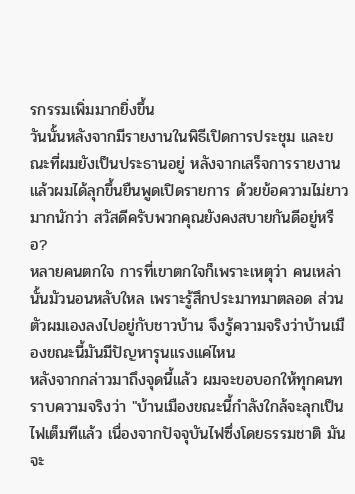รกรรมเพิ่มมากยิ่งขึ้น
วันนั้นหลังจากมีรายงานในพิธีเปิดการประชุม และขณะที่ผมยังเป็นประธานอยู่ หลังจากเสร็จการรายงานแล้วผมได้ลุกขึ้นยืนพูดเปิดรายการ ด้วยข้อความไม่ยาวมากนักว่า สวัสดีครับพวกคุณยังคงสบายกันดีอยู่หรือ?
หลายคนตกใจ การที่เขาตกใจก็เพราะเหตุว่า คนเหล่านั้นมัวนอนหลับใหล เพราะรู้สึกประมาทมาตลอด ส่วนตัวผมเองลงไปอยู่กับชาวบ้าน จึงรู้ความจริงว่าบ้านเมืองขณะนี้มันมีปัญหารุนแรงแค่ไหน
หลังจากกล่าวมาถึงจุดนี้แล้ว ผมจะขอบอกให้ทุกคนทราบความจริงว่า "บ้านเมืองขณะนี้กำลังใกล้จะลุกเป็นไฟเต็มทีแล้ว เนื่องจากปัจจุบันไฟซึ่งโดยธรรมชาติ มันจะ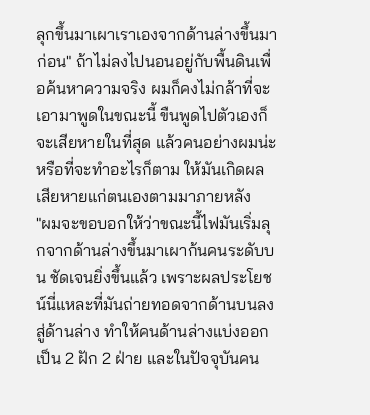ลุกขึ้นมาเผาเราเองจากด้านล่างขึ้นมาก่อน" ถ้าไม่ลงไปนอนอยู่กับพื้นดินเพื่อค้นหาความจริง ผมก็คงไม่กล้าที่จะเอามาพูดในขณะนี้ ขืนพูดไปตัวเองก็จะเสียหายในที่สุด แล้วคนอย่างผมน่ะหรือที่จะทำอะไรก็ตาม ให้มันเกิดผลเสียหายแก่ตนเองตามมาภายหลัง
"ผมจะขอบอกให้ว่าขณะนี้ไฟมันเริ่มลุกจากด้านล่างขึ้นมาเผาก้นคนระดับบน ชัดเจนยิ่งขึ้นแล้ว เพราะผลประโยชน์นี่แหละที่มันถ่ายทอดจากด้านบนลงสู่ด้านล่าง ทำให้คนด้านล่างแบ่งออกเป็น 2 ฝัก 2 ฝ่าย และในปัจจุบันคน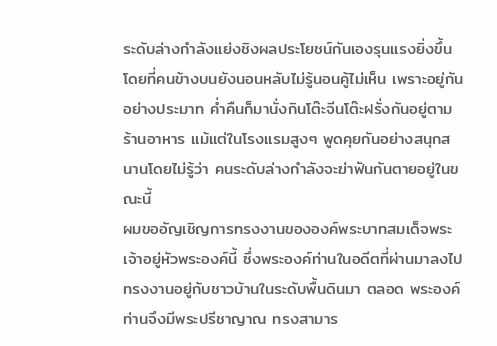ระดับล่างกำลังแย่งชิงผลประโยชน์กันเองรุนแรงยิ่งขึ้น โดยที่คนข้างบนยังนอนหลับไม่รู้นอนคู้ไม่เห็น เพราะอยู่กันอย่างประมาท ค่ำคืนก็มานั่งกินโต๊ะจีนโต๊ะฝรั่งกันอยู่ตามร้านอาหาร แม้แต่ในโรงแรมสูงๆ พูดคุยกันอย่างสนุกสนานโดยไม่รู้ว่า คนระดับล่างกำลังจะฆ่าฟันกันตายอยู่ในขณะนี้
ผมขออัญเชิญการทรงงานขององค์พระบาทสมเด็จพระเจ้าอยู่หัวพระองค์นี้ ซึ่งพระองค์ท่านในอดีตที่ผ่านมาลงไปทรงงานอยู่กับชาวบ้านในระดับพื้นดินมา ตลอด พระองค์ท่านจึงมีพระปรีชาญาณ ทรงสามาร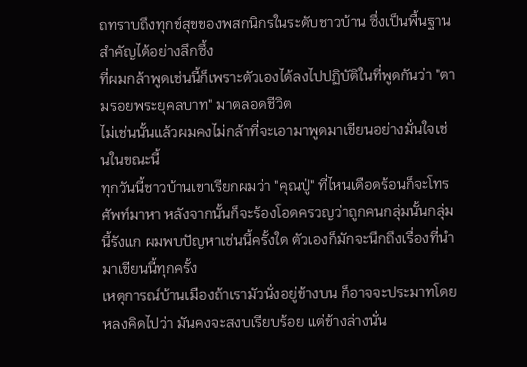ถทราบถึงทุกข์สุขของพสกนิกรในระดับชาวบ้าน ซึ่งเป็นพื้นฐานสำคัญได้อย่างลึกซึ้ง
ที่ผมกล้าพูดเช่นนี้ก็เพราะตัวเองได้ลงไปปฏิบัติในที่พูดกันว่า "ตามรอยพระยุคลบาท" มาตลอดชีวิต
ไม่เช่นนั้นแล้วผมคงไม่กล้าที่จะเอามาพูดมาเขียนอย่างมั่นใจเช่นในขณะนี้
ทุกวันนี้ชาวบ้านเขาเรียกผมว่า "คุณปู่" ที่ไหนเดือดร้อนก็จะโทรศัพท์มาหา หลังจากนั้นก็จะร้องโอดครวญว่าถูกคนกลุ่มนั้นกลุ่มนี้รังแก ผมพบปัญหาเช่นนี้ครั้งใด ตัวเองก็มักจะนึกถึงเรื่องที่นำมาเขียนนี้ทุกครั้ง
เหตุการณ์บ้านเมืองถ้าเรามัวนั่งอยู่ข้างบน ก็อาจจะประมาทโดยหลงคิดไปว่า มันคงจะสงบเรียบร้อย แต่ข้างล่างนั่น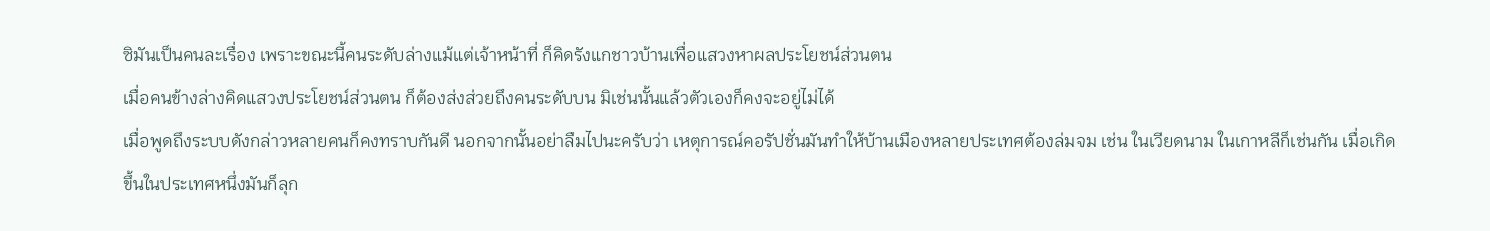ซิมันเป็นคนละเรื่อง เพราะขณะนี้คนระดับล่างแม้แต่เจ้าหน้าที่ ก็คิดรังแกชาวบ้านเพื่อแสวงหาผลประโยชน์ส่วนตน
เมื่อคนข้างล่างคิดแสวงประโยชน์ส่วนตน ก็ต้องส่งส่วยถึงคนระดับบน มิเช่นนั้นแล้วตัวเองก็คงจะอยู่ไม่ได้
เมื่อพูดถึงระบบดังกล่าวหลายคนก็คงทราบกันดี นอกจากนั้นอย่าลืมไปนะครับว่า เหตุการณ์คอรัปชั่นมันทำให้บ้านเมืองหลายประเทศต้องล่มจม เช่น ในเวียดนาม ในเกาหลีก็เช่นกัน เมื่อเกิดขึ้นในประเทศหนึ่งมันก็ลุก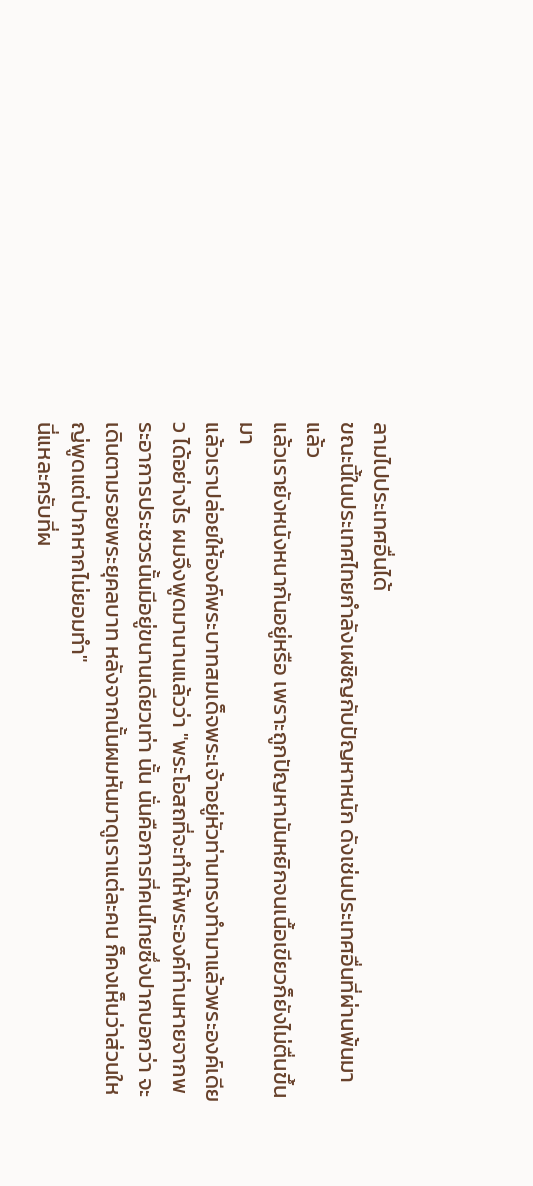ลามไปประเทศอื่นได้
ขณะนี้ในประเทศไทยกำลังเผชิญกับปัญหาหนัก ดังเช่นประเทศอื่นที่ผ่านพ้นมาแล้ว
แล้วเรายังหนังหนากันอยู่หรือ เพราะถูกปัญหามันหยิกจนเนื้อเขียวก็ยังไม่ตื่นขึ้นมา
แล้วเราปล่อยให้องค์พระบาทสมเด็จพระเจ้าอยู่หัวท่านทรงทำมาแล้วพระองค์เดียว ได้อย่างไร ผมจึงพูดมานานแล้วว่า "พระโอสถที่จะทำให้พระองค์ท่านหายจากพระอาการประชวรนั้นมีอยู่ขนานเดียวเท่า นั้น นั่นคือการที่คนไทยซึ่งปากบอกว่า จะเดินตามรอยพระยุคลบาท หลังจากนั้นผมหันมาดูเราแต่ละคน ก็คงเห็นว่าส่วนใหญ่พูดแต่ปากหากไม่ยอมทำ"
นี่แหละครับที่ผ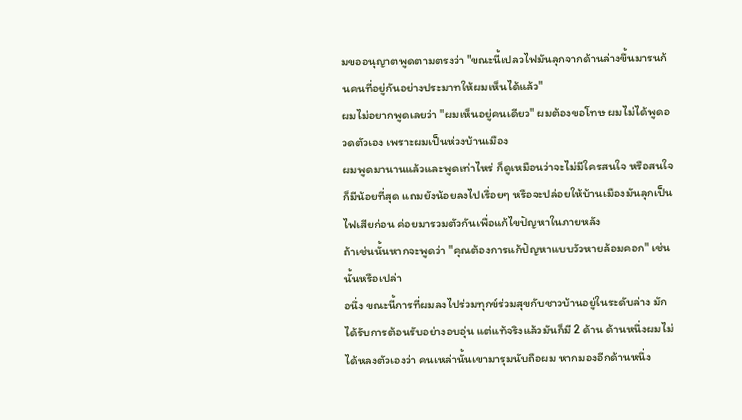มขออนุญาตพูดตามตรงว่า "ขณะนี้เปลวไฟมันลุกจากด้านล่างขึ้นมารนก้นคนที่อยู่กันอย่างประมาทให้ผมเห็นได้แล้ว"
ผมไม่อยากพูดเลยว่า "ผมเห็นอยู่คนเดียว" ผมต้องขอโทษ ผมไม่ได้พูดอวดตัวเอง เพราะผมเป็นห่วงบ้านเมือง
ผมพูดมานานแล้วและพูดเท่าไหร่ ก็ดูเหมือนว่าจะไม่มีใครสนใจ หรือสนใจก็มีน้อยที่สุด แถมยังน้อยลงไปเรื่อยๆ หรือจะปล่อยให้บ้านเมืองมันลุกเป็นไฟเสียก่อน ค่อยมารวมตัวกันเพื่อแก้ไขปัญหาในภายหลัง
ถ้าเช่นนั้นหากจะพูดว่า "คุณต้องการแก้ปัญหาแบบวัวหายล้อมคอก" เช่นนั้นหรือเปล่า
อนึ่ง ขณะนี้การที่ผมลงไปร่วมทุกข์ร่วมสุขกับชาวบ้านอยู่ในระดับล่าง มักได้รับการต้อนรับอย่างอบอุ่น แต่แท้จริงแล้วมันก็มี 2 ด้าน ด้านหนึ่งผมไม่ได้หลงตัวเองว่า คนเหล่านั้นเขามารุมนับถือผม หากมองอีกด้านหนึ่ง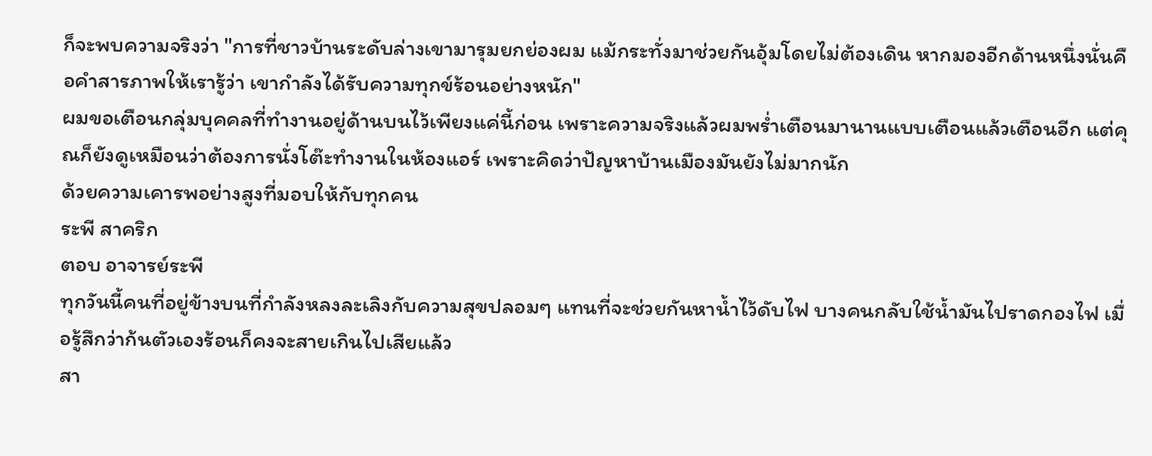ก็จะพบความจริงว่า "การที่ชาวบ้านระดับล่างเขามารุมยกย่องผม แม้กระทั่งมาช่วยกันอุ้มโดยไม่ต้องเดิน หากมองอีกด้านหนึ่งนั่นคือคำสารภาพให้เรารู้ว่า เขากำลังได้รับความทุกข์ร้อนอย่างหนัก"
ผมขอเตือนกลุ่มบุคคลที่ทำงานอยู่ด้านบนไว้เพียงแค่นี้ก่อน เพราะความจริงแล้วผมพร่ำเตือนมานานแบบเตือนแล้วเตือนอีก แต่คุณก็ยังดูเหมือนว่าต้องการนั่งโต๊ะทำงานในห้องแอร์ เพราะคิดว่าปัญหาบ้านเมืองมันยังไม่มากนัก
ด้วยความเคารพอย่างสูงที่มอบให้กับทุกคน
ระพี สาคริก
ตอบ อาจารย์ระพี
ทุกวันนี้คนที่อยู่ข้างบนที่กำลังหลงละเลิงกับความสุขปลอมๆ แทนที่จะช่วยกันหาน้ำไว้ดับไฟ บางคนกลับใช้น้ำมันไปราดกองไฟ เมื่อรู้สึกว่าก้นตัวเองร้อนก็คงจะสายเกินไปเสียแล้ว
สา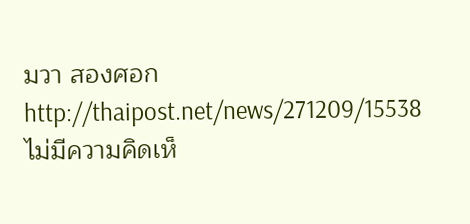มวา สองศอก
http://thaipost.net/news/271209/15538
ไม่มีความคิดเห็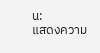น:
แสดงความ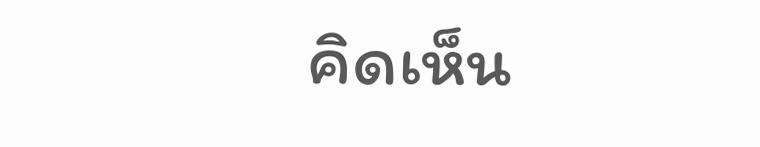คิดเห็น